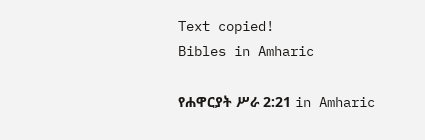Text copied!
Bibles in Amharic

የሐዋርያት ሥራ 2:21 in Amharic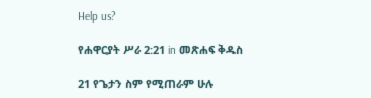Help us?

የሐዋርያት ሥራ 2:21 in መጽሐፍ ቅዱስ

21 የጌታን ስም የሚጠራም ሁሉ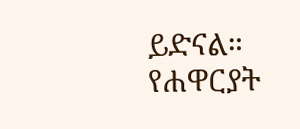ይድናል።
የሐዋርያት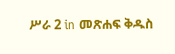ሥራ 2 in መጽሐፍ ቅዱስ